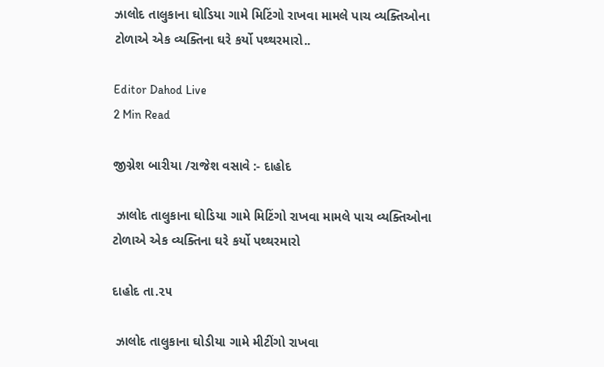ઝાલોદ તાલુકાના ઘોડિયા ગામે મિટિંગો રાખવા મામલે પાચ વ્યક્તિઓના ટોળાએ એક વ્યક્તિના ઘરે કર્યો પથ્થરમારો..

Editor Dahod Live
2 Min Read

જીગ્નેશ બારીયા /રાજેશ વસાવે :- દાહોદ

 ઝાલોદ તાલુકાના ઘોડિયા ગામે મિટિંગો રાખવા મામલે પાચ વ્યક્તિઓના ટોળાએ એક વ્યક્તિના ઘરે કર્યો પથ્થરમારો

દાહોદ તા.૨૫

 ઝાલોદ તાલુકાના ઘોડીયા ગામે મીટીંગો રાખવા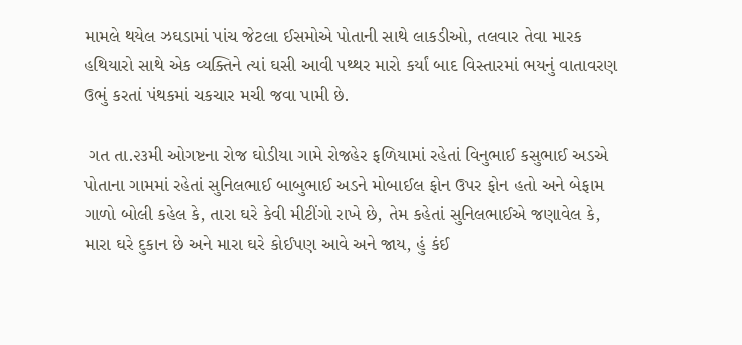મામલે થયેલ ઝઘડામાં પાંચ જેટલા ઈસમોએ પોતાની સાથે લાકડીઓ, તલવાર તેવા મારક હથિયારો સાથે એક વ્યક્તિને ત્યાં ઘસી આવી પથ્થર મારો કર્યાં બાદ વિસ્તારમાં ભયનું વાતાવરણ ઉભું કરતાં પંથકમાં ચકચાર મચી જવા પામી છે.

 ગત તા.૨૩મી ઓગષ્ટના રોજ ઘોડીયા ગામે રોજહેર ફળિયામાં રહેતાં વિનુભાઈ કસુભાઈ અડએ પોતાના ગામમાં રહેતાં સુનિલભાઈ બાબુભાઈ અડને મોબાઈલ ફોન ઉપર ફોન હતો અને બેફામ ગાળો બોલી કહેલ કે, તારા ઘરે કેવી મીટીંગો રાખે છે, તેમ કહેતાં સુનિલભાઈએ જણાવેલ કે, મારા ઘરે દુકાન છે અને મારા ઘરે કોઈપણ આવે અને જાય, હું કંઈ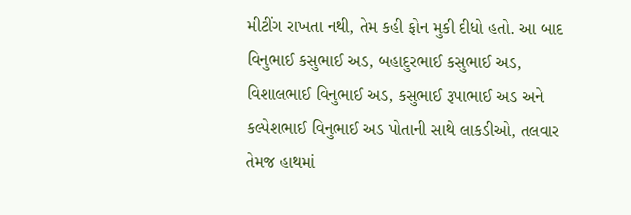મીટીંગ રાખતા નથી, તેમ કહી ફોન મુકી દીધો હતો. આ બાદ વિનુભાઈ કસુભાઈ અડ, બહાદુરભાઈ કસુભાઈ અડ, વિશાલભાઈ વિનુભાઈ અડ, કસુભાઈ રૂપાભાઈ અડ અને કલ્પેશભાઈ વિનુભાઈ અડ પોતાની સાથે લાકડીઓ, તલવાર તેમજ હાથમાં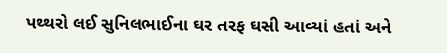પથ્થરો લઈ સુનિલભાઈના ઘર તરફ ઘસી આવ્યાં હતાં અને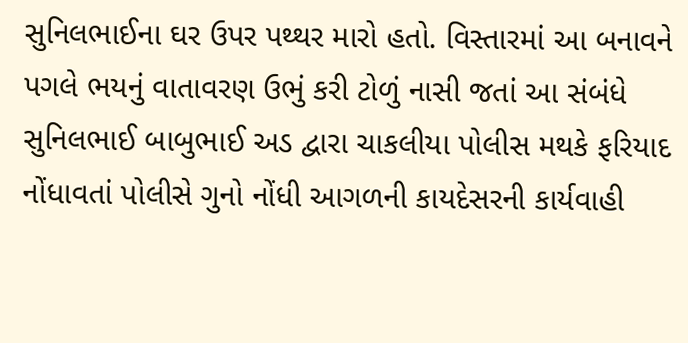સુનિલભાઈના ઘર ઉપર પથ્થર મારો હતો. વિસ્તારમાં આ બનાવને પગલે ભયનું વાતાવરણ ઉભું કરી ટોળું નાસી જતાં આ સંબંધે સુનિલભાઈ બાબુભાઈ અડ દ્વારા ચાકલીયા પોલીસ મથકે ફરિયાદ નોંધાવતાં પોલીસે ગુનો નોંધી આગળની કાયદેસરની કાર્યવાહી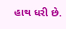હાથ ધરી છે.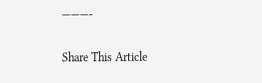———-

Share This Article